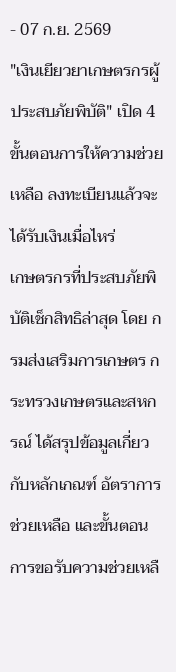- 07 ก.ย. 2569
"เงินเยียวยาเกษตรกรผู้ประสบภัยพิบัติ" เปิด 4 ขั้นตอนการให้ความช่วยเหลือ ลงทะเบียนแล้วจะได้รับเงินเมื่อไหร่
เกษตรกรที่ประสบภัยพิบัติเช็กสิทธิล่าสุด โดย กรมส่งเสริมการเกษตร กระทรวงเกษตรและสหกรณ์ ได้สรุปข้อมูลเกี่ยวกับหลักเกณฑ์ อัตราการช่วยเหลือ และขั้นตอนการขอรับความช่วยเหลื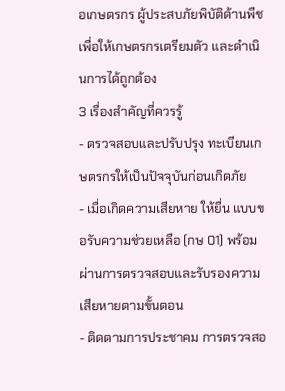อเกษตรกร ผู้ประสบภัยพิบัติด้านพืช เพื่อให้เกษตรกรเตรียมตัว และดำเนินการได้ถูกต้อง
3 เรื่องสำคัญที่ควรรู้
- ตรวจสอบและปรับปรุง ทะเบียนเกษตรกรให้เป็นปัจจุบันก่อนเกิดภัย
- เมื่อเกิดความเสียหาย ให้ยื่น แบบขอรับความช่วยเหลือ (กษ 01) พร้อมผ่านการตรวจสอบและรับรองความเสียหายตามขั้นตอน
- ติดตามการประชาคม การตรวจสอ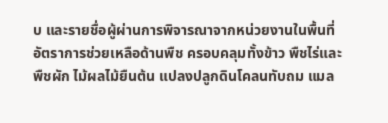บ และรายชื่อผู้ผ่านการพิจารณาจากหน่วยงานในพื้นที่
อัตราการช่วยเหลือด้านพืช ครอบคลุมทั้งข้าว พืชไร่และพืชผัก ไม้ผลไม้ยืนต้น แปลงปลูกดินโคลนทับถม แมล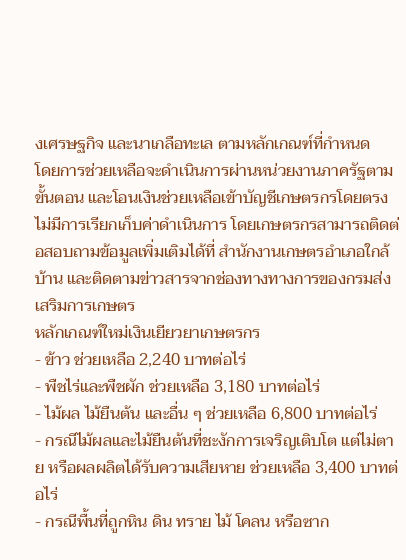งเศรษฐกิจ และนาเกลือทะเล ตามหลักเกณฑ์ที่กำหนด
โดยการช่วยเหลือจะดำเนินการผ่านหน่วยงานภาครัฐตามขั้นตอน และโอนเงินช่วยเหลือเข้าบัญชีเกษตรกรโดยตรง ไม่มีการเรียกเก็บค่าดำเนินการ โดยเกษตรกรสามารถติดต่อสอบถามข้อมูลเพิ่มเติมได้ที่ สำนักงานเกษตรอำเภอใกล้บ้าน และติดตามข่าวสารจากช่องทางทางการของกรมส่งเสริมการเกษตร
หลักเกณฑ์ใหม่เงินเยียวยาเกษตรกร
- ข้าว ช่วยเหลือ 2,240 บาทต่อไร่
- พืชไร่และพืชผัก ช่วยเหลือ 3,180 บาทต่อไร่
- ไม้ผล ไม้ยืนต้น และอื่น ๆ ช่วยเหลือ 6,800 บาทต่อไร่
- กรณีไม้ผลและไม้ยืนต้นที่ชะงักการเจริญเติบโต แต่ไม่ตาย หรือผลผลิตได้รับความเสียหาย ช่วยเหลือ 3,400 บาทต่อไร่
- กรณีพื้นที่ถูกหิน ดิน ทราย ไม้ โคลน หรือซาก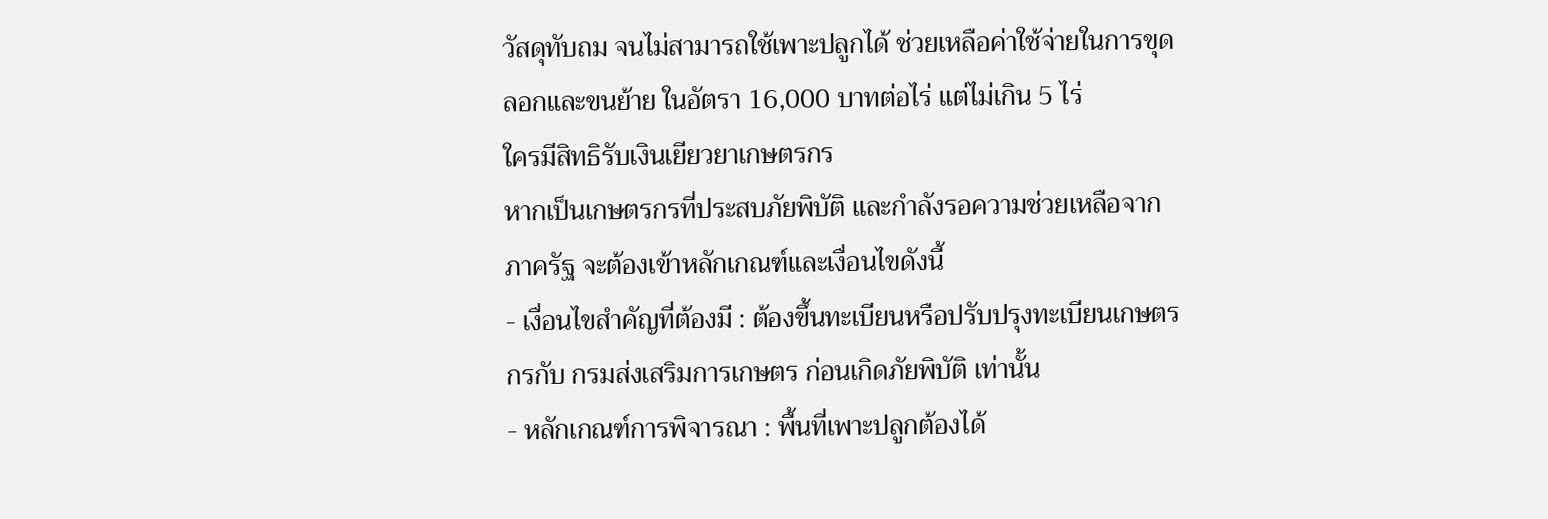วัสดุทับถม จนไม่สามารถใช้เพาะปลูกได้ ช่วยเหลือค่าใช้จ่ายในการขุดลอกและขนย้าย ในอัตรา 16,000 บาทต่อไร่ แต่ไม่เกิน 5 ไร่
ใครมีสิทธิรับเงินเยียวยาเกษตรกร
หากเป็นเกษตรกรที่ประสบภัยพิบัติ และกำลังรอความช่วยเหลือจากภาครัฐ จะต้องเข้าหลักเกณฑ์และเงื่อนไขดังนี้
- เงื่อนไขสำคัญที่ต้องมี : ต้องขึ้นทะเบียนหรือปรับปรุงทะเบียนเกษตรกรกับ กรมส่งเสริมการเกษตร ก่อนเกิดภัยพิบัติ เท่านั้น
- หลักเกณฑ์การพิจารณา : พื้นที่เพาะปลูกต้องได้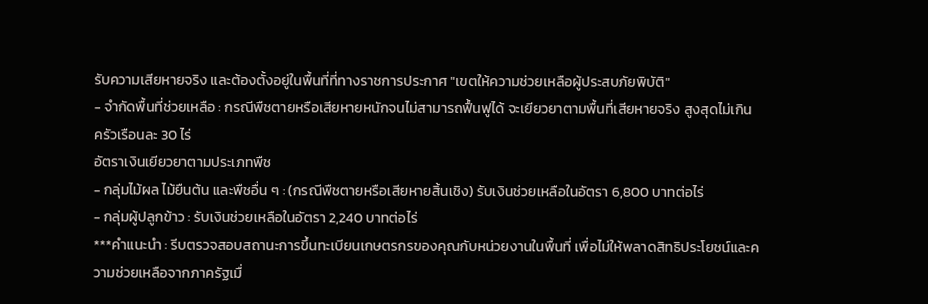รับความเสียหายจริง และต้องตั้งอยู่ในพื้นที่ที่ทางราชการประกาศ "เขตให้ความช่วยเหลือผู้ประสบภัยพิบัติ"
- จำกัดพื้นที่ช่วยเหลือ : กรณีพืชตายหรือเสียหายหนักจนไม่สามารถฟื้นฟูได้ จะเยียวยาตามพื้นที่เสียหายจริง สูงสุดไม่เกินครัวเรือนละ 30 ไร่
อัตราเงินเยียวยาตามประเภทพืช
- กลุ่มไม้ผล ไม้ยืนต้น และพืชอื่น ๆ : (กรณีพืชตายหรือเสียหายสิ้นเชิง) รับเงินช่วยเหลือในอัตรา 6,800 บาทต่อไร่
- กลุ่มผู้ปลูกข้าว : รับเงินช่วยเหลือในอัตรา 2,240 บาทต่อไร่
***คำแนะนำ : รีบตรวจสอบสถานะการขึ้นทะเบียนเกษตรกรของคุณกับหน่วยงานในพื้นที่ เพื่อไม่ให้พลาดสิทธิประโยชน์และความช่วยเหลือจากภาครัฐเมื่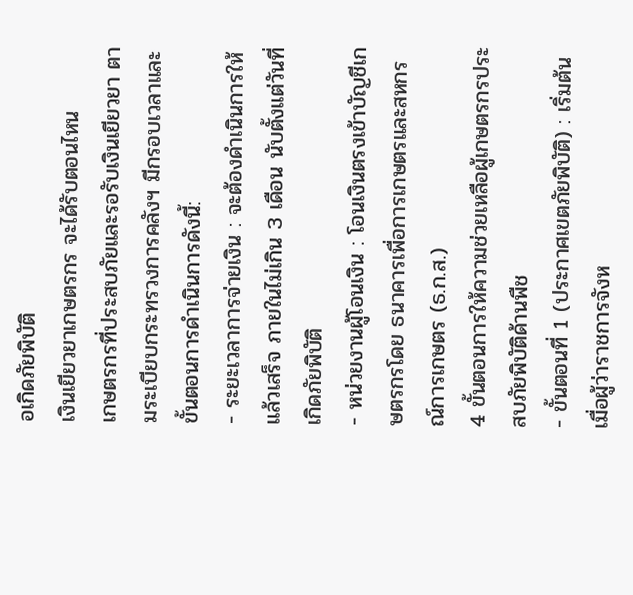อเกิดภัยพิบัติ
เงินเยียวยาเกษตรกร จะได้รับตอนไหน
เกษตรกรที่ประสบภัยและรอรับเงินเยียวยา ตามระเบียบกระทรวงการคลังฯ มีกรอบเวลาและขั้นตอนการดำเนินการดังนี้:
- ระยะเวลาการจ่ายเงิน : จะต้องดำเนินการให้แล้วเสร็จ ภายในไม่เกิน 3 เดือน นับตั้งแต่วันที่เกิดภัยพิบัติ
- หน่วยงานผู้โอนเงิน : โอนเงินตรงเข้าบัญชีเกษตรกรโดย ธนาคารเพื่อการเกษตรและสหกรณ์การเกษตร (ธ.ก.ส.)
4 ขั้นตอนการให้ความช่วยเหลือผู้เกษตรกรประสบภัยพิบัติด้านพืช
- ขั้นตอนที่ 1 (ประกาศเขตภัยพิบัติ) : เริ่มต้นเมื่อผู้ว่าราชการจังห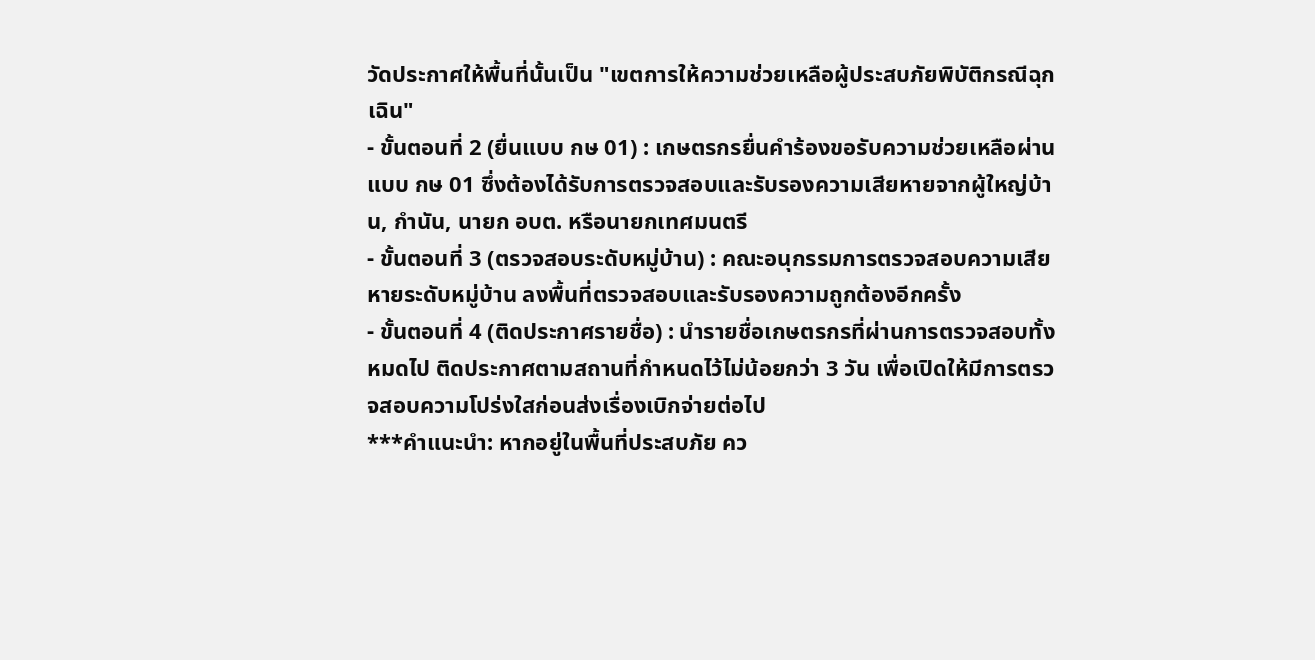วัดประกาศให้พื้นที่นั้นเป็น "เขตการให้ความช่วยเหลือผู้ประสบภัยพิบัติกรณีฉุกเฉิน"
- ขั้นตอนที่ 2 (ยื่นแบบ กษ 01) : เกษตรกรยื่นคำร้องขอรับความช่วยเหลือผ่าน แบบ กษ 01 ซึ่งต้องได้รับการตรวจสอบและรับรองความเสียหายจากผู้ใหญ่บ้าน, กำนัน, นายก อบต. หรือนายกเทศมนตรี
- ขั้นตอนที่ 3 (ตรวจสอบระดับหมู่บ้าน) : คณะอนุกรรมการตรวจสอบความเสียหายระดับหมู่บ้าน ลงพื้นที่ตรวจสอบและรับรองความถูกต้องอีกครั้ง
- ขั้นตอนที่ 4 (ติดประกาศรายชื่อ) : นำรายชื่อเกษตรกรที่ผ่านการตรวจสอบทั้งหมดไป ติดประกาศตามสถานที่กำหนดไว้ไม่น้อยกว่า 3 วัน เพื่อเปิดให้มีการตรวจสอบความโปร่งใสก่อนส่งเรื่องเบิกจ่ายต่อไป
***คำแนะนำ: หากอยู่ในพื้นที่ประสบภัย คว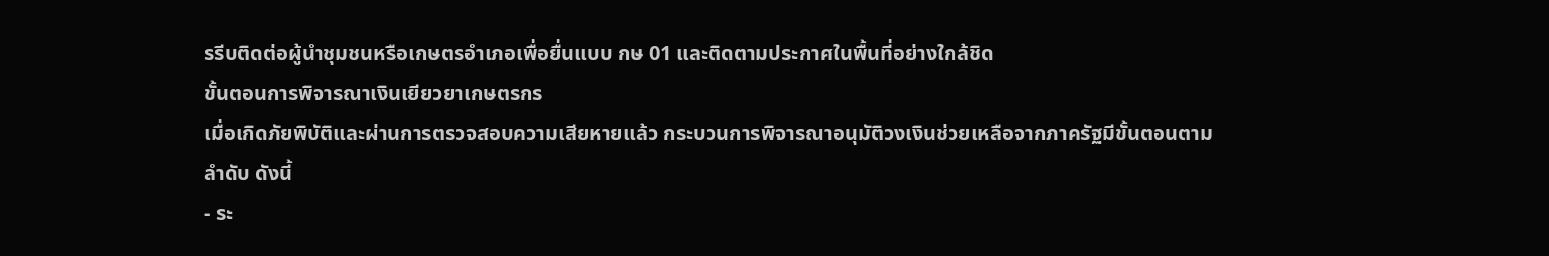รรีบติดต่อผู้นำชุมชนหรือเกษตรอำเภอเพื่อยื่นแบบ กษ 01 และติดตามประกาศในพื้นที่อย่างใกล้ชิด
ขั้นตอนการพิจารณาเงินเยียวยาเกษตรกร
เมื่อเกิดภัยพิบัติและผ่านการตรวจสอบความเสียหายแล้ว กระบวนการพิจารณาอนุมัติวงเงินช่วยเหลือจากภาครัฐมีขั้นตอนตามลำดับ ดังนี้
- ระ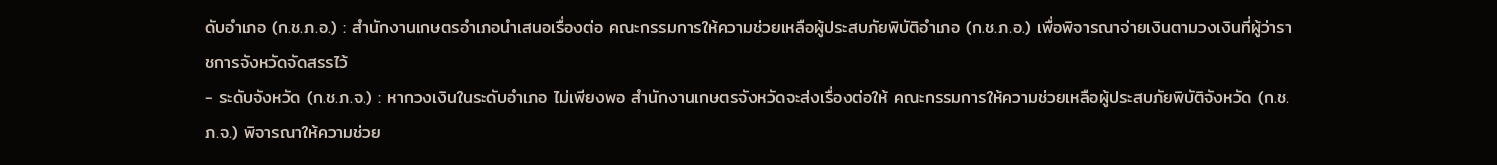ดับอำเภอ (ก.ช.ภ.อ.) : สำนักงานเกษตรอำเภอนำเสนอเรื่องต่อ คณะกรรมการให้ความช่วยเหลือผู้ประสบภัยพิบัติอำเภอ (ก.ช.ภ.อ.) เพื่อพิจารณาจ่ายเงินตามวงเงินที่ผู้ว่าราชการจังหวัดจัดสรรไว้
- ระดับจังหวัด (ก.ช.ภ.จ.) : หากวงเงินในระดับอำเภอ ไม่เพียงพอ สำนักงานเกษตรจังหวัดจะส่งเรื่องต่อให้ คณะกรรมการให้ความช่วยเหลือผู้ประสบภัยพิบัติจังหวัด (ก.ช.ภ.จ.) พิจารณาให้ความช่วย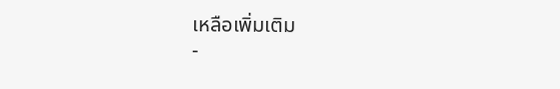เหลือเพิ่มเติม
-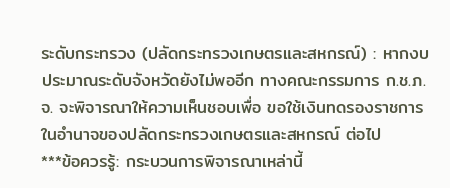ระดับกระทรวง (ปลัดกระทรวงเกษตรและสหกรณ์) : หากงบประมาณระดับจังหวัดยังไม่พออีก ทางคณะกรรมการ ก.ช.ภ.จ. จะพิจารณาให้ความเห็นชอบเพื่อ ขอใช้เงินทดรองราชการในอำนาจของปลัดกระทรวงเกษตรและสหกรณ์ ต่อไป
***ข้อควรรู้: กระบวนการพิจารณาเหล่านี้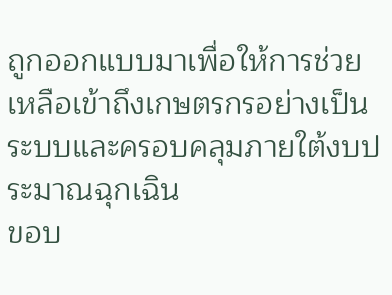ถูกออกแบบมาเพื่อให้การช่วยเหลือเข้าถึงเกษตรกรอย่างเป็นระบบและครอบคลุมภายใต้งบประมาณฉุกเฉิน
ขอบ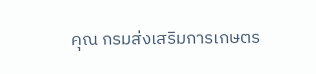คุณ กรมส่งเสริมการเกษตร